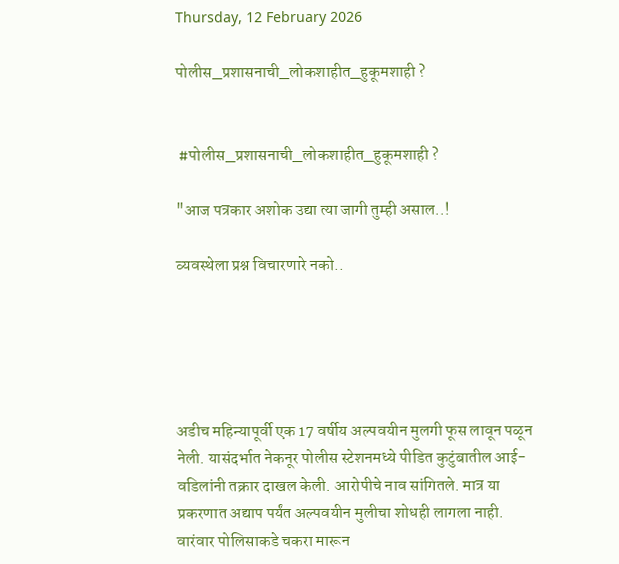Thursday, 12 February 2026

पोलीस_प्रशासनाची_लोकशाहीत_हुकूमशाही ?


 #पोलीस_प्रशासनाची_लोकशाहीत_हुकूमशाही ?

"आज पत्रकार अशोक उद्या त्या जागी तुम्ही असाल..!

व्यवस्थेला प्रश्न विचारणारे नको..





अडीच महिन्यापूर्वी एक 17 वर्षीय अल्पवयीन मुलगी फूस लावून पळून नेली. यासंदर्भात नेकनूर पोलीस स्टेशनमध्ये पीडित कुटुंबातील आई-वडिलांनी तक्रार दाखल केली. आरोपीचे नाव सांगितले. मात्र या प्रकरणात अद्याप पर्यंत अल्पवयीन मुलीचा शोधही लागला नाही. वारंवार पोलिसाकडे चकरा मारून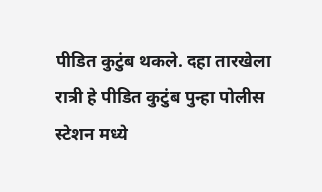पीडित कुटुंब थकले. दहा तारखेला रात्री हे पीडित कुटुंब पुन्हा पोलीस स्टेशन मध्ये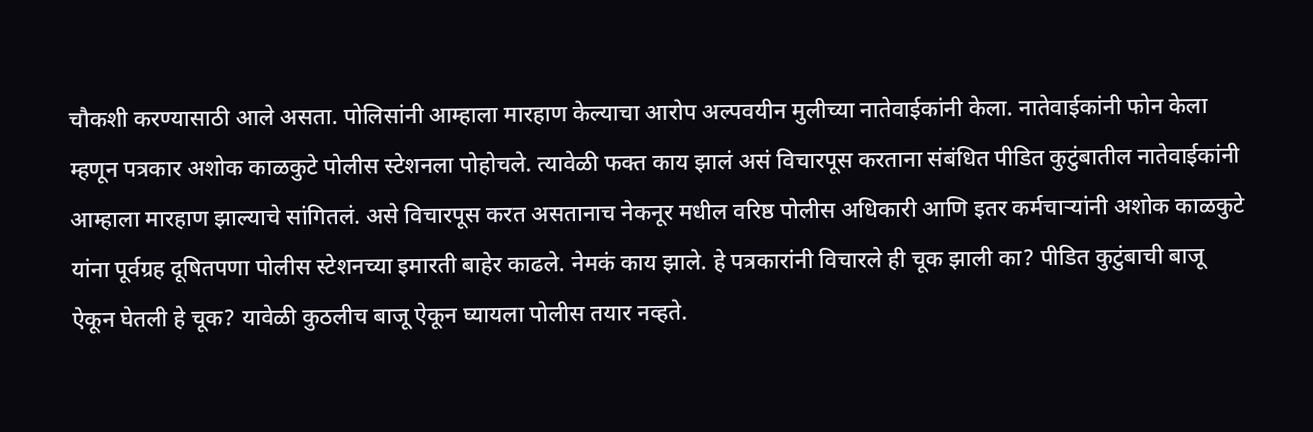चौकशी करण्यासाठी आले असता. पोलिसांनी आम्हाला मारहाण केल्याचा आरोप अल्पवयीन मुलीच्या नातेवाईकांनी केला. नातेवाईकांनी फोन केला म्हणून पत्रकार अशोक काळकुटे पोलीस स्टेशनला पोहोचले. त्यावेळी फक्त काय झालं असं विचारपूस करताना संबंधित पीडित कुटुंबातील नातेवाईकांनी आम्हाला मारहाण झाल्याचे सांगितलं. असे विचारपूस करत असतानाच नेकनूर मधील वरिष्ठ पोलीस अधिकारी आणि इतर कर्मचाऱ्यांनी अशोक काळकुटे यांना पूर्वग्रह दूषितपणा पोलीस स्टेशनच्या इमारती बाहेर काढले. नेमकं काय झाले. हे पत्रकारांनी विचारले ही चूक झाली का? पीडित कुटुंबाची बाजू ऐकून घेतली हे चूक? यावेळी कुठलीच बाजू ऐकून घ्यायला पोलीस तयार नव्हते.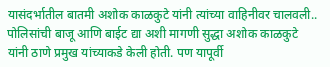यासंदर्भातील बातमी अशोक काळकुटे यांनी त्यांच्या वाहिनीवर चालवली.. पोलिसांची बाजू आणि बाईट द्या अशी मागणी सुद्धा अशोक काळकुटे यांनी ठाणे प्रमुख यांच्याकडे केली होती. पण यापूर्वी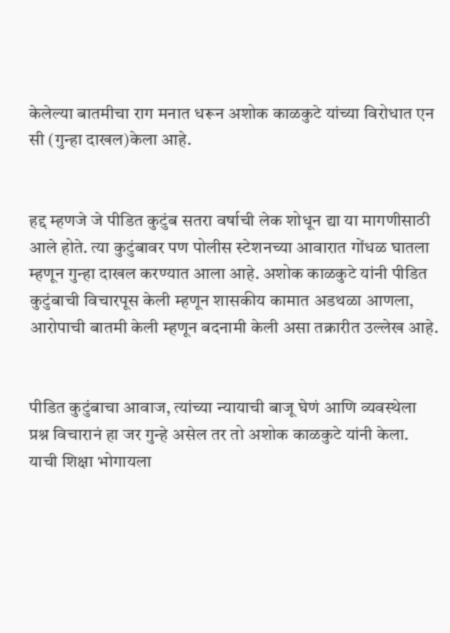केलेल्या बातमीचा राग मनात धरून अशोक काळकुटे यांच्या विरोधात एन सी (गुन्हा दाखल)केला आहे.


हद्द म्हणजे जे पीडित कुटुंब सतरा वर्षाची लेक शोधून द्या या मागणीसाठी आले होते. त्या कुटुंबावर पण पोलीस स्टेशनच्या आवारात गोंधळ घातला म्हणून गुन्हा दाखल करण्यात आला आहे. अशोक काळकुटे यांनी पीडित कुटुंबाची विचारपूस केली म्हणून शासकीय कामात अडथळा आणला, आरोपाची बातमी केली म्हणून बदनामी केली असा तक्रारीत उल्लेख आहे.


पीडित कुटुंबाचा आवाज, त्यांच्या न्यायाची बाजू घेणं आणि व्यवस्थेला प्रश्न विचारानं हा जर गुन्हे असेल तर तो अशोक काळकुटे यांनी केला. याची शिक्षा भोगायला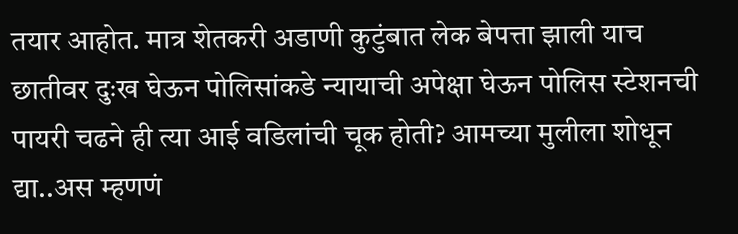तयार आहोत. मात्र शेतकरी अडाणी कुटुंबात लेक बेपत्ता झाली याच छातीवर दुःख घेऊन पोलिसांकडे न्यायाची अपेक्षा घेऊन पोलिस स्टेशनची पायरी चढने ही त्या आई वडिलांची चूक होती? आमच्या मुलीला शोधून द्या..अस म्हणणं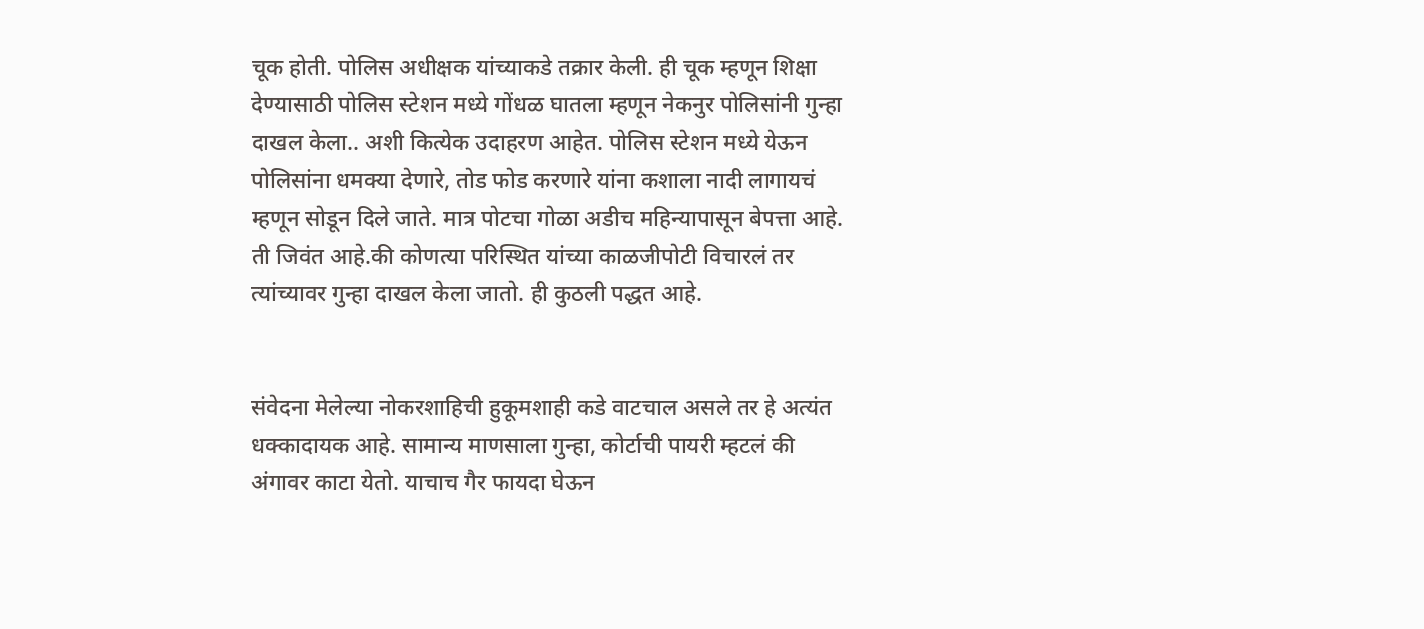चूक होती. पोलिस अधीक्षक यांच्याकडे तक्रार केली. ही चूक म्हणून शिक्षा देण्यासाठी पोलिस स्टेशन मध्ये गोंधळ घातला म्हणून नेकनुर पोलिसांनी गुन्हा दाखल केला.. अशी कित्येक उदाहरण आहेत. पोलिस स्टेशन मध्ये येऊन पोलिसांना धमक्या देणारे, तोड फोड करणारे यांना कशाला नादी लागायचं म्हणून सोडून दिले जाते. मात्र पोटचा गोळा अडीच महिन्यापासून बेपत्ता आहे. ती जिवंत आहे.की कोणत्या परिस्थित यांच्या काळजीपोटी विचारलं तर त्यांच्यावर गुन्हा दाखल केला जातो. ही कुठली पद्धत आहे.


संवेदना मेलेल्या नोकरशाहिची हुकूमशाही कडे वाटचाल असले तर हे अत्यंत धक्कादायक आहे. सामान्य माणसाला गुन्हा, कोर्टाची पायरी म्हटलं की अंगावर काटा येतो. याचाच गैर फायदा घेऊन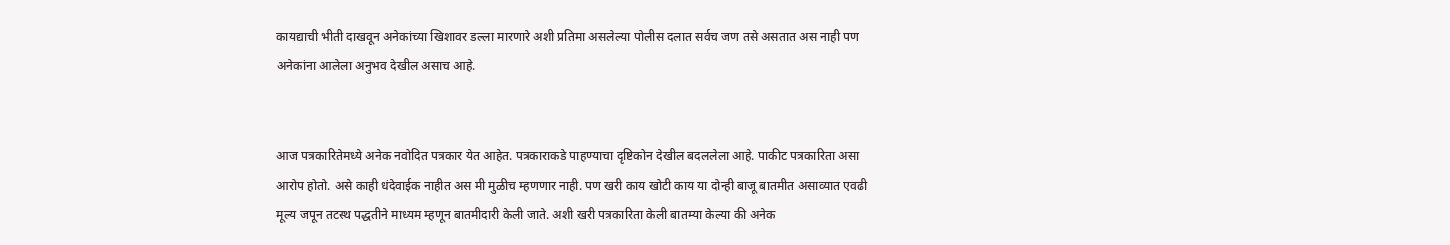कायद्याची भीती दाखवून अनेकांच्या खिशावर डल्ला मारणारे अशी प्रतिमा असलेल्या पोलीस दलात सर्वच जण तसे असतात अस नाही पण अनेकांना आलेला अनुभव देखील असाच आहे.


आज पत्रकारितेमध्ये अनेक नवोदित पत्रकार येत आहेत. पत्रकाराकडे पाहण्याचा दृष्टिकोन देखील बदललेला आहे. पाकीट पत्रकारिता असा आरोप होतो. असे काही धंदेवाईक नाहीत अस मी मुळीच म्हणणार नाही. पण खरी काय खोटी काय या दोन्ही बाजू बातमीत असाव्यात एवढी मूल्य जपून तटस्थ पद्धतीने माध्यम म्हणून बातमीदारी केली जाते. अशी खरी पत्रकारिता केली बातम्या केल्या की अनेक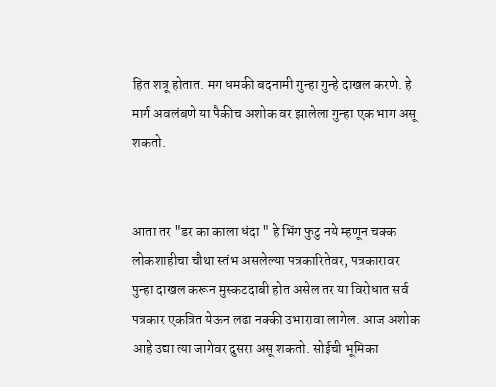हित शत्रू होतात. मग धमकी बदनामी गुन्हा गुन्हे दाखल करणे. हे मार्ग अवलंबणे या पैकीच अशोक वर झालेला गुन्हा एक भाग असू शकतो.


आता तर "डर का काला धंदा " हे भिंग फुटु नये म्हणून चक्क लोकशाहीचा चौथा स्तंभ असलेल्या पत्रकारितेवर, पत्रकारावर पुन्हा दाखल करून मुस्कटदाबी होत असेल तर या विरोधात सर्व पत्रकार एकत्रित येऊन लढा नक्की उभारावा लागेल. आज अशोक आहे उद्या त्या जागेवर दुसरा असू शकतो. सोईची भूमिका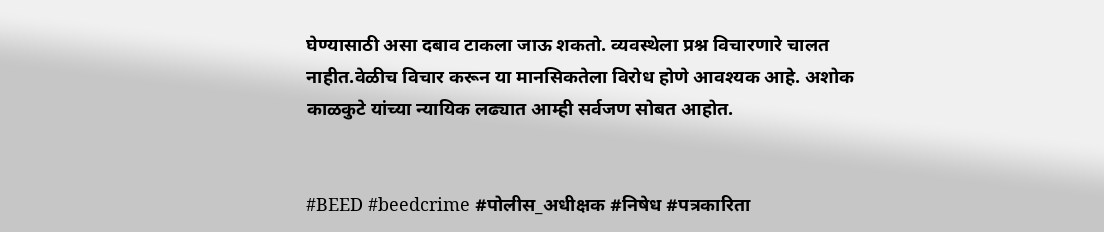घेण्यासाठी असा दबाव टाकला जाऊ शकतो. व्यवस्थेला प्रश्न विचारणारे चालत नाहीत.वेळीच विचार करून या मानसिकतेला विरोध होणे आवश्यक आहे. अशोक काळकुटे यांच्या न्यायिक लढ्यात आम्ही सर्वजण सोबत आहोत.


#BEED #beedcrime #पोलीस_अधीक्षक #निषेध #पत्रकारिता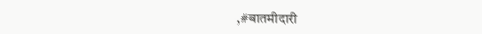,#बातमीदारी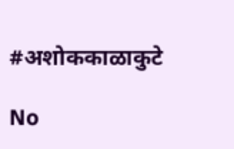#अशोककाळाकुटे

No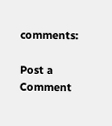comments:

Post a Comment